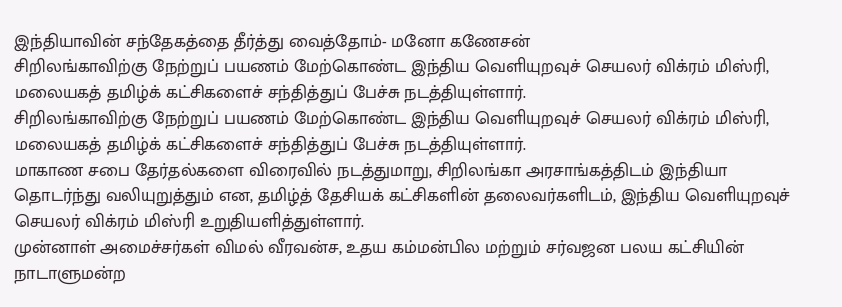இந்தியாவின் சந்தேகத்தை தீர்த்து வைத்தோம்- மனோ கணேசன்
சிறிலங்காவிற்கு நேற்றுப் பயணம் மேற்கொண்ட இந்திய வெளியுறவுச் செயலர் விக்ரம் மிஸ்ரி, மலையகத் தமிழ்க் கட்சிகளைச் சந்தித்துப் பேச்சு நடத்தியுள்ளார்.
சிறிலங்காவிற்கு நேற்றுப் பயணம் மேற்கொண்ட இந்திய வெளியுறவுச் செயலர் விக்ரம் மிஸ்ரி, மலையகத் தமிழ்க் கட்சிகளைச் சந்தித்துப் பேச்சு நடத்தியுள்ளார்.
மாகாண சபை தேர்தல்களை விரைவில் நடத்துமாறு, சிறிலங்கா அரசாங்கத்திடம் இந்தியா தொடர்ந்து வலியுறுத்தும் என, தமிழ்த் தேசியக் கட்சிகளின் தலைவர்களிடம், இந்திய வெளியுறவுச் செயலர் விக்ரம் மிஸ்ரி உறுதியளித்துள்ளார்.
முன்னாள் அமைச்சர்கள் விமல் வீரவன்ச, உதய கம்மன்பில மற்றும் சர்வஜன பலய கட்சியின் நாடாளுமன்ற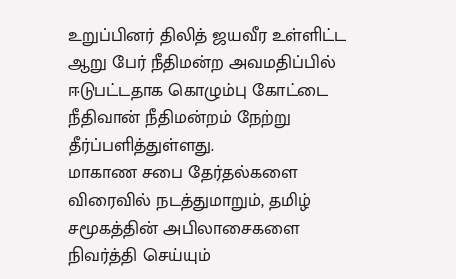உறுப்பினர் திலித் ஜயவீர உள்ளிட்ட ஆறு பேர் நீதிமன்ற அவமதிப்பில் ஈடுபட்டதாக கொழும்பு கோட்டை நீதிவான் நீதிமன்றம் நேற்று தீர்ப்பளித்துள்ளது.
மாகாண சபை தேர்தல்களை விரைவில் நடத்துமாறும், தமிழ் சமூகத்தின் அபிலாசைகளை நிவர்த்தி செய்யும்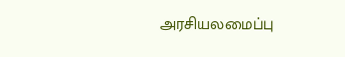அரசியலமைப்பு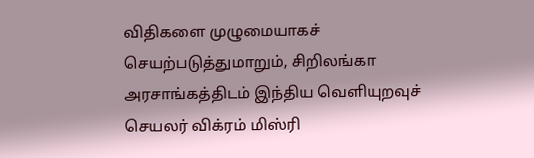விதிகளை முழுமையாகச் செயற்படுத்துமாறும், சிறிலங்கா அரசாங்கத்திடம் இந்திய வெளியுறவுச் செயலர் விக்ரம் மிஸ்ரி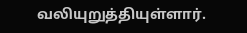வலியுறுத்தியுள்ளார்.